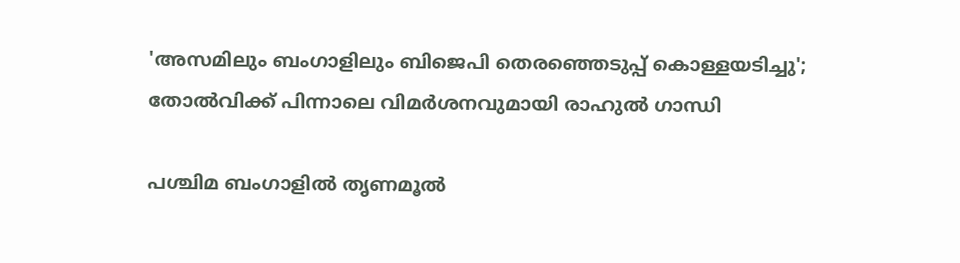'അസമിലും ബംഗാളിലും ബിജെപി തെരഞ്ഞെടുപ്പ് കൊള്ളയടിച്ചു'; തോൽവിക്ക് പിന്നാലെ വിമർശനവുമായി രാഹുൽ ഗാന്ധി

പശ്ചിമ ബംഗാളിൽ തൃണമൂൽ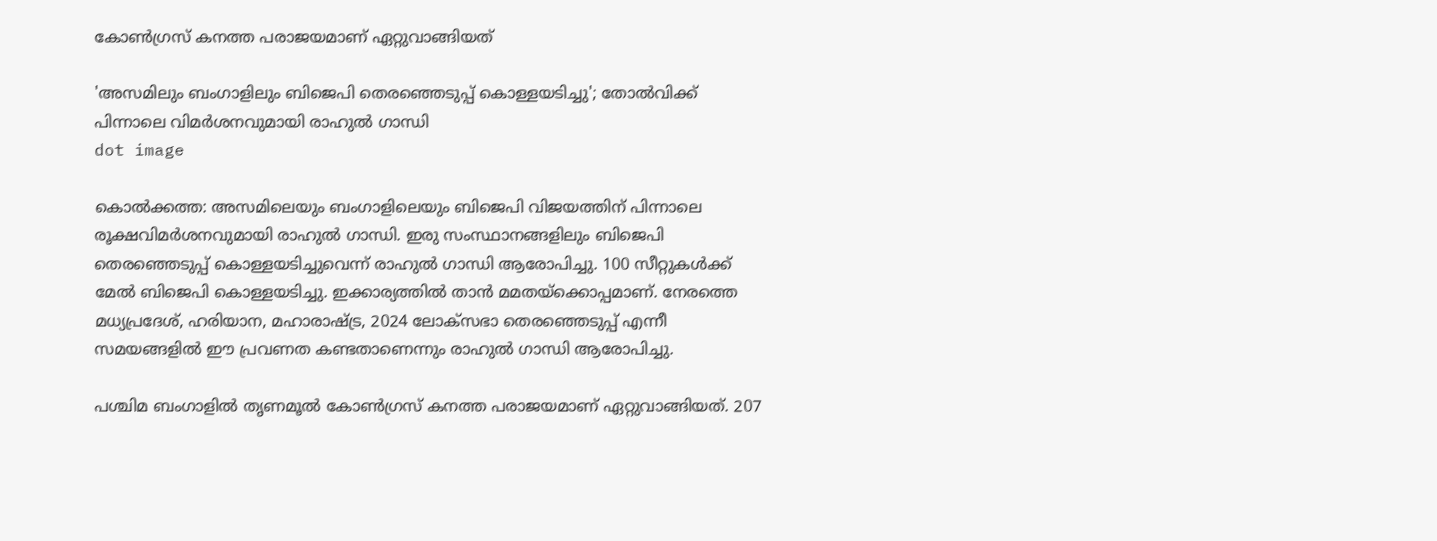കോൺഗ്രസ് കനത്ത പരാജയമാണ് ഏറ്റുവാങ്ങിയത്

'അസമിലും ബംഗാളിലും ബിജെപി തെരഞ്ഞെടുപ്പ് കൊള്ളയടിച്ചു'; തോൽവിക്ക് പിന്നാലെ വിമർശനവുമായി രാഹുൽ ഗാന്ധി
dot image

കൊൽക്കത്ത: അസമിലെയും ബംഗാളിലെയും ബിജെപി വിജയത്തിന് പിന്നാലെ രൂക്ഷവിമർശനവുമായി രാഹുൽ ഗാന്ധി. ഇരു സംസ്ഥാനങ്ങളിലും ബിജെപി തെരഞ്ഞെടുപ്പ് കൊള്ളയടിച്ചുവെന്ന് രാഹുൽ ഗാന്ധി ആരോപിച്ചു. 100 സീറ്റുകൾക്ക് മേൽ ബിജെപി കൊള്ളയടിച്ചു. ഇക്കാര്യത്തിൽ താൻ മമതയ്ക്കൊപ്പമാണ്. നേരത്തെ മധ്യപ്രദേശ്, ഹരിയാന, മഹാരാഷ്ട്ര, 2024 ലോക്സഭാ തെരഞ്ഞെടുപ്പ് എന്നീ സമയങ്ങളിൽ ഈ പ്രവണത കണ്ടതാണെന്നും രാഹുൽ ഗാന്ധി ആരോപിച്ചു.

പശ്ചിമ ബംഗാളിൽ തൃണമൂൽ കോൺഗ്രസ് കനത്ത പരാജയമാണ് ഏറ്റുവാങ്ങിയത്. 207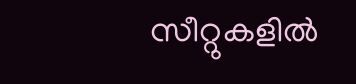സീറ്റുകളിൽ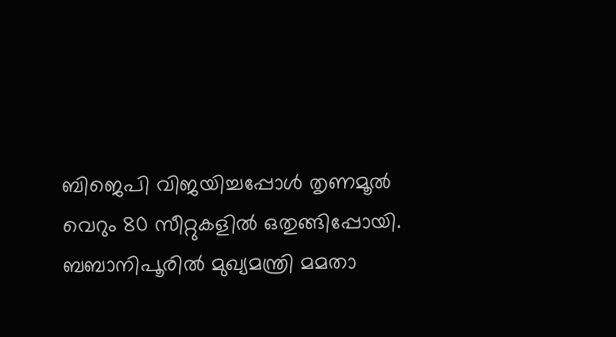ബിജെപി വിജയിച്ചപ്പോൾ തൃണമൂൽ വെറും 80 സീറ്റുകളിൽ ഒതുങ്ങിപ്പോയി. ബബാനിപൂരിൽ മുഖ്യമന്ത്രി മമതാ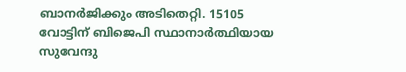ബാനർജിക്കും അടിതെറ്റി. 15105 വോട്ടിന് ബിജെപി സ്ഥാനാർത്ഥിയായ സുവേന്ദു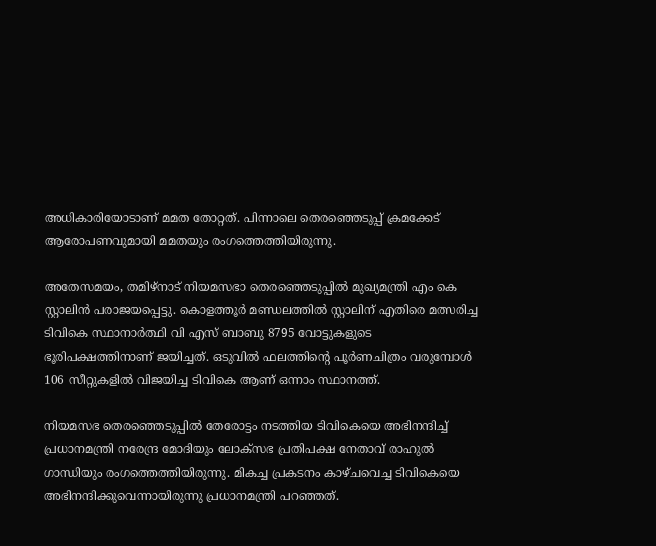അധികാരിയോടാണ് മമത തോറ്റത്. പിന്നാലെ തെരഞ്ഞെടുപ്പ് ക്രമക്കേട് ആരോപണവുമായി മമതയും രംഗത്തെത്തിയിരുന്നു.

അതേസമയം, തമിഴ്നാട് നിയമസഭാ തെരഞ്ഞെടുപ്പിൽ മുഖ്യമന്ത്രി എം കെ സ്റ്റാലിൻ പരാജയപ്പെട്ടു. കൊളത്തൂര്‍ മണ്ഡലത്തില്‍ സ്റ്റാലിന് എതിരെ മത്സരിച്ച ടിവികെ സ്ഥാനാര്‍ത്ഥി വി എസ് ബാബു 8795 വോട്ടുകളുടെ ഭൂരിപക്ഷത്തിനാണ് ജയിച്ചത്. ഒടുവിൽ ഫലത്തിന്റെ പൂർണചിത്രം വരുമ്പോൾ 106 സീറ്റുകളിൽ വിജയിച്ച ടിവികെ ആണ് ഒന്നാം സ്ഥാനത്ത്.

നിയമസഭ തെരഞ്ഞെടുപ്പില്‍ തേരോട്ടം നടത്തിയ ടിവികെയെ അഭിനന്ദിച്ച് പ്രധാനമന്ത്രി നരേന്ദ്ര മോദിയും ലോക്‌സഭ പ്രതിപക്ഷ നേതാവ് രാഹുല്‍ ഗാന്ധിയും രംഗത്തെത്തിയിരുന്നു. മികച്ച പ്രകടനം കാഴ്ചവെച്ച ടിവികെയെ അഭിനന്ദിക്കുവെന്നായിരുന്നു പ്രധാനമന്ത്രി പറഞ്ഞത്.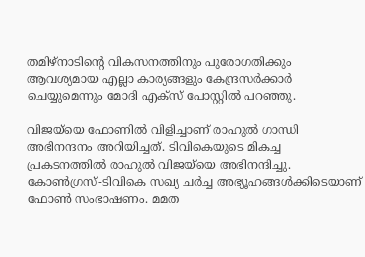തമിഴ്‌നാടിന്റെ വികസനത്തിനും പുരോഗതിക്കും ആവശ്യമായ എല്ലാ കാര്യങ്ങളും കേന്ദ്രസര്‍ക്കാര്‍ ചെയ്യുമെന്നും മോദി എക്സ് പോസ്റ്റിൽ പറഞ്ഞു.

വിജയ്‌യെ ഫോണിൽ വിളിച്ചാണ് രാഹുൽ ഗാന്ധി അഭിനന്ദനം അറിയിച്ചത്. ടിവികെയുടെ മികച്ച പ്രകടനത്തിൽ രാഹുൽ വിജയ്‌യെ അഭിനന്ദിച്ചു. കോണ്‍ഗ്രസ്-ടിവികെ സഖ്യ ചര്‍ച്ച അഭ്യൂഹങ്ങള്‍ക്കിടെയാണ് ഫോണ്‍ സംഭാഷണം. മമത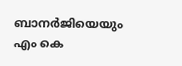ബാനര്‍ജിയെയും എം കെ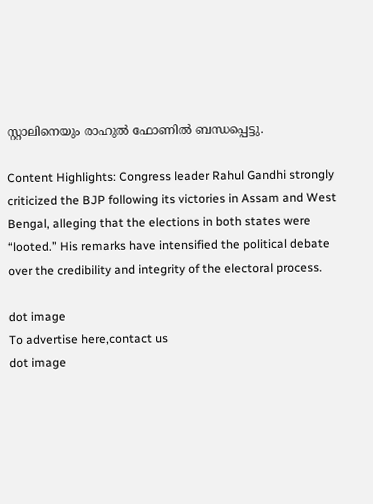സ്റ്റാലിനെയും രാഹുല്‍ ഫോണില്‍ ബന്ധപ്പെട്ടു.

Content Highlights: Congress leader Rahul Gandhi strongly criticized the BJP following its victories in Assam and West Bengal, alleging that the elections in both states were “looted.” His remarks have intensified the political debate over the credibility and integrity of the electoral process.

dot image
To advertise here,contact us
dot image